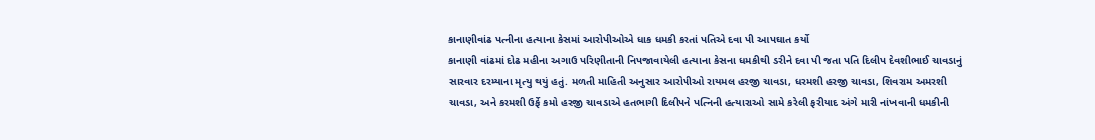કાનાણીવાંઢ પત્નીના હત્યાના કેસમાં આરોપીઓએ ધાક ધમકી કરતાં પતિએ દવા પી આપઘાત કર્યો
કાનાણી વાંઢમાં દોઢ મહીના અગાઉ પરિણીતાની નિપજાવાયેલી હત્યાના કેસના ધમકીથી ડરીને દવા પી જતા પતિ દિલીપ દેવશીભાઈ ચાવડાનું સારવાર દરમ્યાના મૃત્યુ થયું હતું. મળતી માહિતી અનુસાર આરોપીઓ રાયમલ હરજી ચાવડા, ધરમશી હરજી ચાવડા, શિવરામ અમરશી ચાવડા, અને કરમશી ઉર્ફે કમો હરજી ચાવડાએ હતભાગી દિલીપને પત્નિની હત્યારાઓ સામે કરેલી ફરીયાદ અંગે મારી નાંખવાની ધમકીની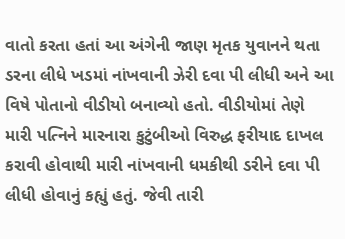વાતો કરતા હતાં આ અંગેની જાણ મૃતક યુવાનને થતા ડરના લીધે ખડમાં નાંખવાની ઝેરી દવા પી લીધી અને આ વિષે પોતાનો વીડીયો બનાવ્યો હતો. વીડીયોમાં તેણે મારી પત્નિને મારનારા કુટુંબીઓ વિરુદ્ધ ફરીયાદ દાખલ કરાવી હોવાથી મારી નાંખવાની ધમકીથી ડરીને દવા પી લીધી હોવાનું કહ્યું હતું. જેવી તારી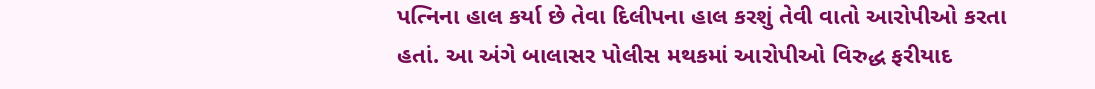પત્નિના હાલ કર્યા છે તેવા દિલીપના હાલ કરશું તેવી વાતો આરોપીઓ કરતા હતાં. આ અંગે બાલાસર પોલીસ મથકમાં આરોપીઓ વિરુદ્ધ ફરીયાદ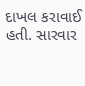દાખલ કરાવાઈ હતી. સારવાર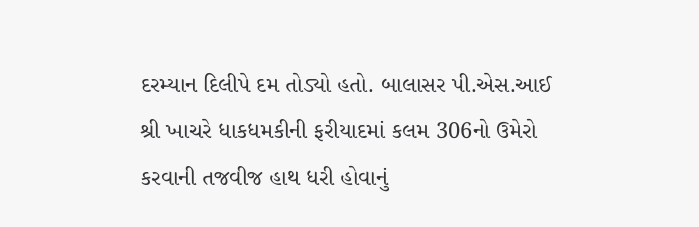દરમ્યાન દિલીપે દમ તોડ્યો હતો. બાલાસર પી.એસ.આઈ શ્રી ખાચરે ધાકધમકીની ફરીયાદમાં કલમ 306નો ઉમેરો કરવાની તજવીજ હાથ ધરી હોવાનું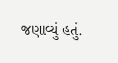જણાવ્યું હતું.